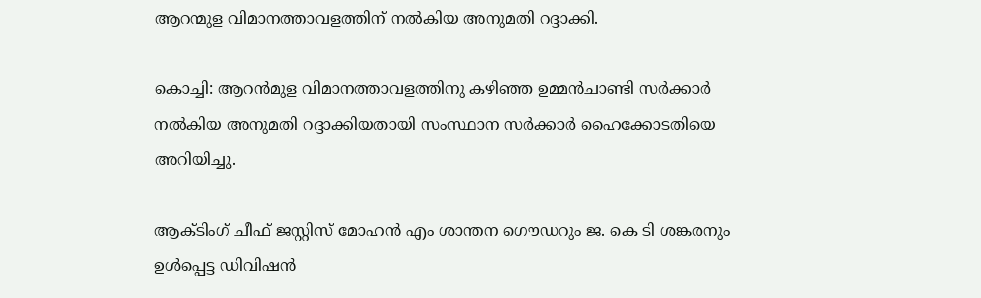ആറന്മുള വിമാനത്താവളത്തിന് നല്‍കിയ അനുമതി റദ്ദാക്കി.

കൊച്ചി: ആറന്‍മുള വിമാനത്താവളത്തിനു കഴിഞ്ഞ ഉമ്മന്‍ചാണ്ടി സര്‍ക്കാര്‍ നല്‍കിയ അനുമതി റദ്ദാക്കിയതായി സംസ്ഥാന സര്‍ക്കാര്‍ ഹൈക്കോടതിയെ അറിയിച്ചു.

ആക്ടിംഗ് ചീഫ് ജസ്റ്റിസ് മോഹന്‍ എം ശാന്തന ഗൌഡറും ജ. കെ ടി ശങ്കരനും ഉള്‍പ്പെട്ട ഡിവിഷന്‍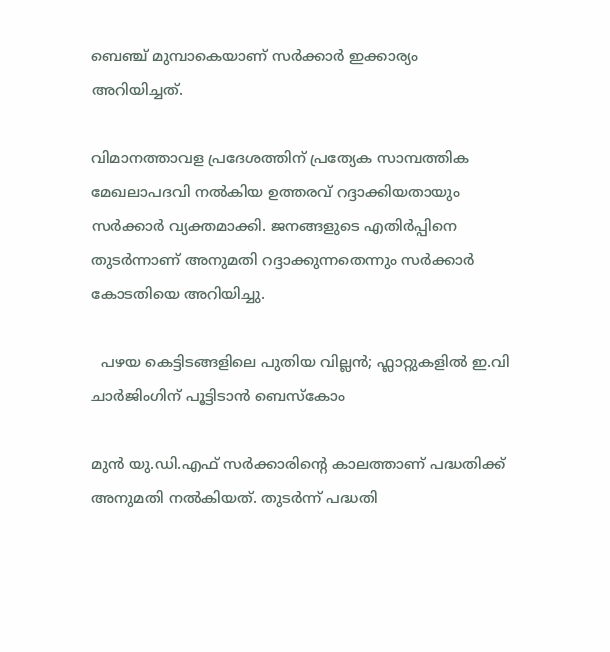ബെഞ്ച് മുമ്പാകെയാണ് സര്‍ക്കാര്‍ ഇക്കാര്യം അറിയിച്ചത്.

വിമാനത്താവള പ്രദേശത്തിന് പ്രത്യേക സാമ്പത്തിക മേഖലാപദവി നല്‍കിയ ഉത്തരവ് റദ്ദാക്കിയതായും സര്‍ക്കാര്‍ വ്യക്തമാക്കി. ജനങ്ങളുടെ എതിര്‍പ്പിനെ തുടര്‍ന്നാണ് അനുമതി റദ്ദാക്കുന്നതെന്നും സര്‍ക്കാര്‍ കോടതിയെ അറിയിച്ചു.

  പഴയ കെട്ടിടങ്ങളിലെ പുതിയ വില്ലൻ; ഫ്ലാറ്റുകളിൽ ഇ.വി ചാർജിംഗിന് പൂട്ടിടാൻ ബെസ്കോം

മുന്‍ യു.ഡി.എഫ് സര്‍ക്കാരിന്റെ കാലത്താണ് പദ്ധതിക്ക് അനുമതി നല്‍കിയത്. തുടര്‍ന്ന് പദ്ധതി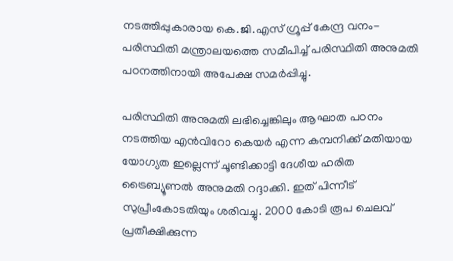നടത്തിപ്പുകാരായ കെ.ജി.എസ് ഗ്രൂപ്പ് കേന്ദ്ര വനം-പരിസ്ഥിതി മന്ത്രാലയത്തെ സമീപിച്ച് പരിസ്ഥിതി അനുമതി പഠനത്തിനായി അപേക്ഷ സമര്‍പ്പിച്ചു.

പരിസ്ഥിതി അനുമതി ലഭിച്ചെങ്കിലും ആഘാത പഠനം നടത്തിയ എന്‍വിറോ കെയര്‍ എന്ന കമ്പനിക്ക് മതിയായ യോഗ്യത ഇല്ലെന്ന് ചൂണ്ടിക്കാട്ടി ദേശീയ ഹരിത ട്രൈബ്യൂണല്‍ അനുമതി റദ്ദാക്കി. ഇത് പിന്നീട് സുപ്രീംകോടതിയും ശരിവച്ചു. 2000 കോടി രൂപ ചെലവ് പ്രതീക്ഷിക്കുന്ന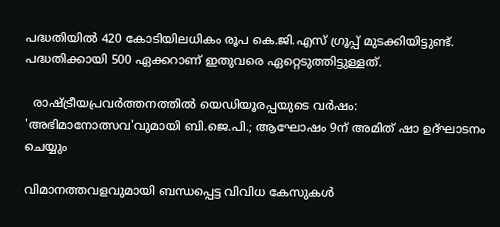പദ്ധതിയില്‍ 420 കോടിയിലധികം രൂപ കെ.ജി.എസ് ഗ്രൂപ്പ് മുടക്കിയിട്ടുണ്ട്. പദ്ധതിക്കായി 500 ഏക്കറാണ് ഇതുവരെ ഏറ്റെടുത്തിട്ടുള്ളത്.

  രാഷ്ട്രീയപ്രവർത്തനത്തിൽ യെഡിയൂരപ്പയുടെ വർഷം: 'അഭിമാനോത്സവ'വുമായി ബി.ജെ.പി.; ആഘോഷം 9ന് അമിത് ഷാ ഉദ്ഘാടനം ചെയ്യും

വിമാനത്തവളവുമായി ബന്ധപ്പെട്ട വിവിധ കേസുകള്‍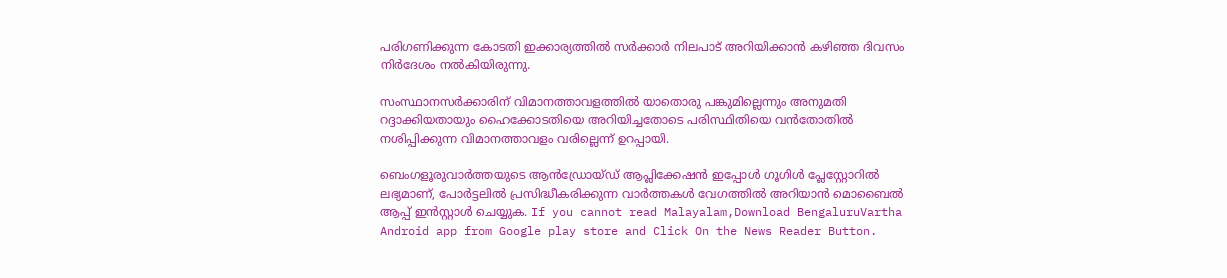പരിഗണിക്കുന്ന കോടതി ഇക്കാര്യത്തില്‍ സര്‍ക്കാര്‍ നിലപാട് അറിയിക്കാന്‍ കഴിഞ്ഞ ദിവസം നിര്‍ദേശം നല്‍കിയിരുന്നു.

സംസ്ഥാനസര്‍ക്കാരിന് വിമാനത്താവളത്തില്‍ യാതൊരു പങ്കുമില്ലെന്നും അനുമതി റദ്ദാക്കിയതായും ഹൈക്കോടതിയെ അറിയിച്ചതോടെ പരിസ്ഥിതിയെ വന്‍തോതില്‍ നശിപ്പിക്കുന്ന വിമാനത്താവളം വരില്ലെന്ന് ഉറപ്പായി.

ബെംഗളൂരുവാർത്തയുടെ ആൻഡ്രോയ്ഡ് ആപ്ലിക്കേഷൻ ഇപ്പോൾ ഗൂഗിൾ പ്ലേസ്റ്റോറിൽ ലഭ്യമാണ്, പോർട്ടലിൽ പ്രസിദ്ധീകരിക്കുന്ന വാർത്തകൾ വേഗത്തിൽ അറിയാൻ മൊബൈൽ ആപ്പ് ഇൻസ്റ്റാൾ ചെയ്യുക. If you cannot read Malayalam,Download BengaluruVartha Android app from Google play store and Click On the News Reader Button.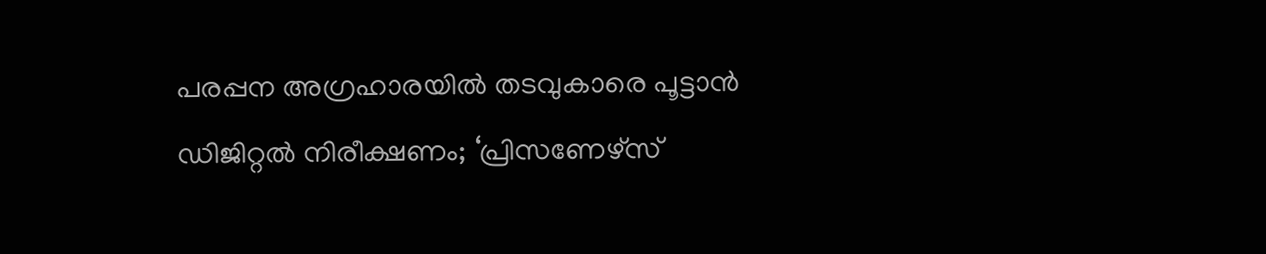പരപ്പന അഗ്രഹാരയിൽ തടവുകാരെ പൂട്ടാൻ ഡിജിറ്റൽ നിരീക്ഷണം; ‘പ്രിസണേഴ്‌സ്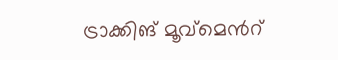ട്രാക്കിങ് മൂവ്‌മെന്‍റ്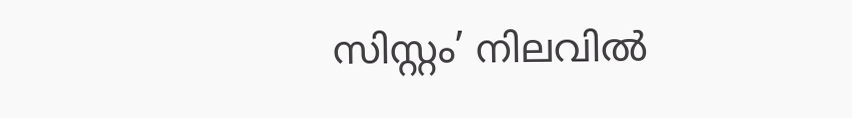സിസ്റ്റം’ നിലവിൽ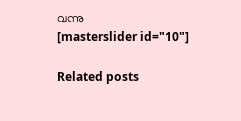വന്നു
[masterslider id="10"]

Related posts